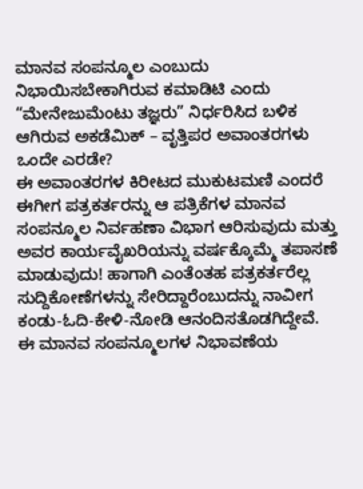ಮಾನವ ಸಂಪನ್ಮೂಲ ಎಂಬುದು ನಿಭಾಯಿಸಬೇಕಾಗಿರುವ ಕಮಾಡಿಟಿ ಎಂದು “ಮೇನೇಜುಮೆಂಟು ತಜ್ಞರು” ನಿರ್ಧರಿಸಿದ ಬಳಿಕ ಆಗಿರುವ ಅಕಡೆಮಿಕ್ – ವೃತ್ತಿಪರ ಅವಾಂತರಗಳು ಒಂದೇ ಎರಡೇ?
ಈ ಅವಾಂತರಗಳ ಕಿರೀಟದ ಮುಕುಟಮಣಿ ಎಂದರೆ ಈಗೀಗ ಪತ್ರಕರ್ತರನ್ನು ಆ ಪತ್ರಿಕೆಗಳ ಮಾನವ ಸಂಪನ್ಮೂಲ ನಿರ್ವಹಣಾ ವಿಭಾಗ ಆರಿಸುವುದು ಮತ್ತು ಅವರ ಕಾರ್ಯವೈಖರಿಯನ್ನು ವರ್ಷಕ್ಕೊಮ್ಮೆ ತಪಾಸಣೆ ಮಾಡುವುದು! ಹಾಗಾಗಿ ಎಂತೆಂತಹ ಪತ್ರಕರ್ತರೆಲ್ಲ ಸುದ್ದಿಕೋಣೆಗಳನ್ನು ಸೇರಿದ್ದಾರೆಂಬುದನ್ನು ನಾವೀಗ ಕಂಡು-ಓದಿ-ಕೇಳಿ-ನೋಡಿ ಆನಂದಿಸತೊಡಗಿದ್ದೇವೆ.
ಈ ಮಾನವ ಸಂಪನ್ಮೂಲಗಳ ನಿಭಾವಣೆಯ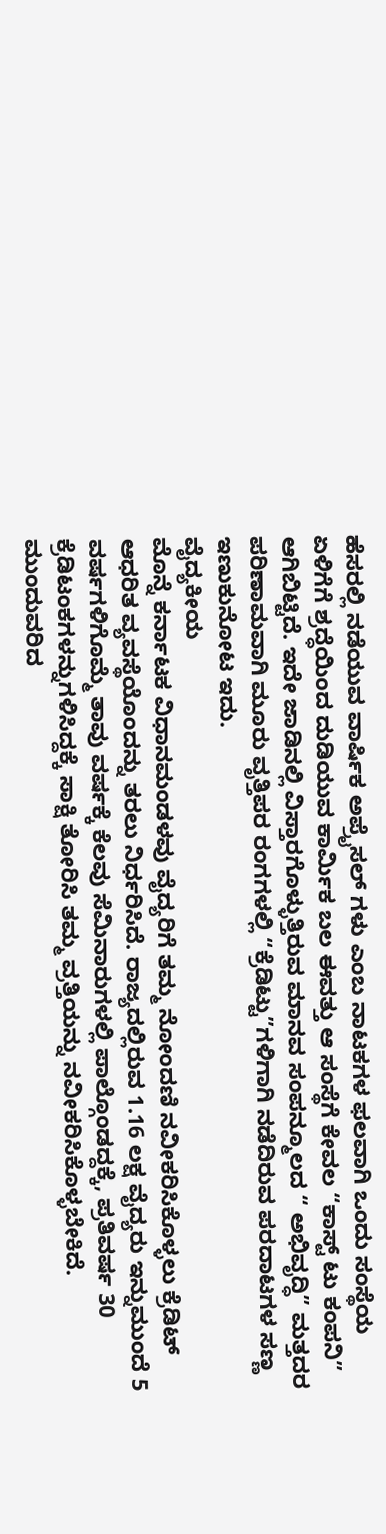ಹೆಸರಲ್ಲಿ ನಡೆಯುವ ವಾರ್ಷಿಕ ಅಪ್ರೈಸಲ್ ಗಳು ಎಂಬ ನಾಟಕಗಳ ಫಲವಾಗಿ ಒಂದು ಸಂಸ್ಥೆಯ ಏಳಿಗೆಗೆ ಶ್ರದ್ಧೆಯಿಂದ ದುಡಿಯುವ ಕಾರ್ಮಿಕ ಬಲ ಈವತ್ತು ಆ ಸಂಸ್ಥೆಗೆ ಕೇವಲ “ಕಾಸ್ಟ್ ಟು ಕಂಪನಿ” ಆಗಿಬಿಟ್ಟಿದೆ. ಇದೇ ಜಾಡಿನಲ್ಲಿ ವಿಸ್ತಾರಗೊಳ್ಳುತ್ತಿರುವ ಮಾನವ ಸಂಪನ್ಮೂಲದ “ ಅಭಿವೃದ್ಧಿ” ಮತ್ತದರ ಪರಿಣಾಮವಾಗಿ ಮೂರು ವೃತ್ತಿಪರ ರಂಗಗಳಲ್ಲಿ “ಕ್ರೆಡಿಟ್ಟು”ಗಳಿಗಾಗಿ ನಡೆದಿರುವ ಪರದಾಟಗಳ ಸಣ್ಣ ಇಣುಕುನೋಟ ಇದು.
ವೈದ್ಯಕೀಯ
ಮೊನ್ನೆ ಕರ್ನಾಟಕ ವಿಧಾನಮಂಡಳವು ವೈದ್ಯರಿಗೆ ತಮ್ಮ ನೋಂದಣಿ ನವೀಕರಿಸಿಕೊಳ್ಳಲು ಕ್ರೆಡಿಟ್ ಆಧರಿತ ವ್ಯವಸ್ಥೆಯೊಂದನ್ನು ತರಲು ನಿರ್ಧರಿಸಿದೆ. ರಾಜ್ಯದಲ್ಲಿರುವ 1.16 ಲಕ್ಷ ವೈದ್ಯರು ಇನ್ನುಮುಂದೆ 5 ವರ್ಷಗಳಿಗೊಮ್ಮೆ ತಾವು ವರ್ಷಕ್ಕೆ ಕೆಲವು ಸೆಮಿನಾರುಗಳಲ್ಲಿ ಪಾಲ್ಗೊಂಡದ್ದಕ್ಕೆ, ಪ್ರತಿವರ್ಷ 30 ಕ್ರೆಡಿಟಂಕಗಳನ್ನುಗಳಿಸಿದ್ದಕ್ಕೆ ಸಾಕ್ಷಿ ತೋರಿಸಿ ತಮ್ಮ ವ್ರತ್ತಿಯನ್ನು ನವೀಕರಿಸಿಕೊಳ್ಳಬೇಕಿದೆ.
ಮುಂದುವರಿದ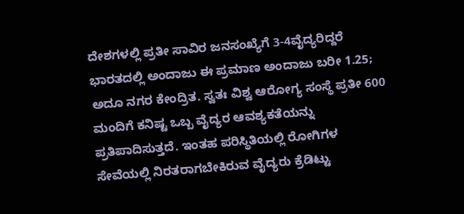ದೇಶಗಳಲ್ಲಿ ಪ್ರತೀ ಸಾವಿರ ಜನಸಂಖ್ಯೆಗೆ 3-4ವೈದ್ಯರಿದ್ದರೆ ಭಾರತದಲ್ಲಿ ಅಂದಾಜು ಈ ಪ್ರಮಾಣ ಅಂದಾಜು ಬರೀ 1.25; ಅದೂ ನಗರ ಕೇಂದ್ರಿತ. ಸ್ವತಃ ವಿಶ್ವ ಆರೋಗ್ಯ ಸಂಸ್ಥೆ ಪ್ರತೀ 600 ಮಂದಿಗೆ ಕನಿಷ್ಟ ಒಬ್ಬ ವೈದ್ಯರ ಆವಶ್ಯಕತೆಯನ್ನು ಪ್ರತಿಪಾದಿಸುತ್ತದೆ. ಇಂತಹ ಪರಿಸ್ಥಿತಿಯಲ್ಲಿ ರೋಗಿಗಳ ಸೇವೆಯಲ್ಲಿ ನಿರತರಾಗಬೇಕಿರುವ ವೈದ್ಯರು ಕ್ರೆಡಿಟ್ಟು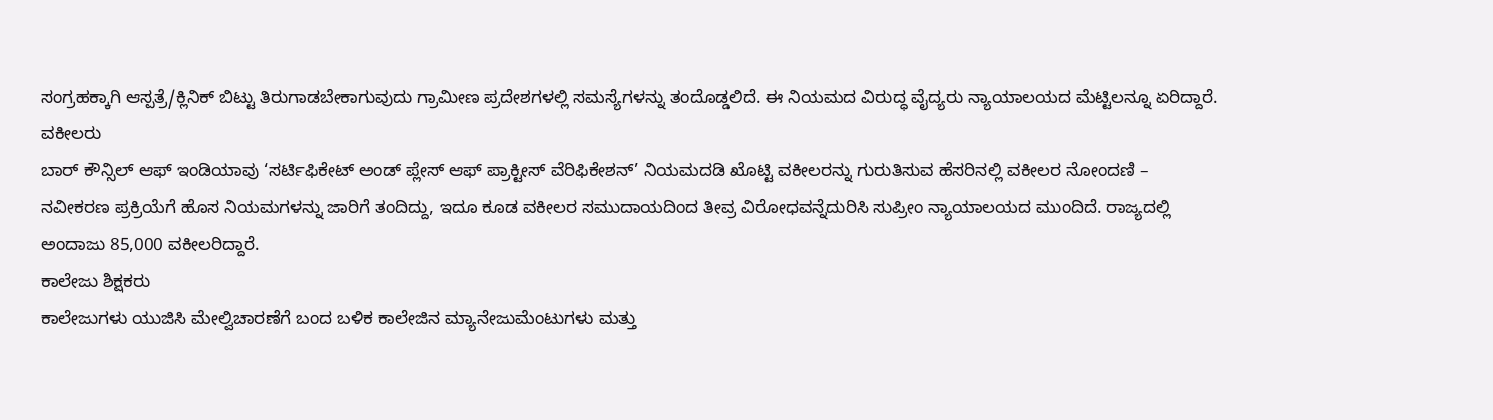ಸಂಗ್ರಹಕ್ಕಾಗಿ ಆಸ್ಪತ್ರೆ/ಕ್ಲಿನಿಕ್ ಬಿಟ್ಟು ತಿರುಗಾಡಬೇಕಾಗುವುದು ಗ್ರಾಮೀಣ ಪ್ರದೇಶಗಳಲ್ಲಿ ಸಮಸ್ಯೆಗಳನ್ನು ತಂದೊಡ್ಡಲಿದೆ. ಈ ನಿಯಮದ ವಿರುದ್ಧ ವೈದ್ಯರು ನ್ಯಾಯಾಲಯದ ಮೆಟ್ಟಿಲನ್ನೂ ಏರಿದ್ದಾರೆ.
ವಕೀಲರು
ಬಾರ್ ಕೌನ್ಸಿಲ್ ಆಫ್ ಇಂಡಿಯಾವು ‘ಸರ್ಟಿಫಿಕೇಟ್ ಅಂಡ್ ಪ್ಲೇಸ್ ಆಫ್ ಪ್ರಾಕ್ಟೀಸ್ ವೆರಿಫಿಕೇಶನ್’ ನಿಯಮದಡಿ ಖೊಟ್ಟಿ ವಕೀಲರನ್ನು ಗುರುತಿಸುವ ಹೆಸರಿನಲ್ಲಿ ವಕೀಲರ ನೋಂದಣಿ – ನವೀಕರಣ ಪ್ರಕ್ರಿಯೆಗೆ ಹೊಸ ನಿಯಮಗಳನ್ನು ಜಾರಿಗೆ ತಂದಿದ್ದು, ಇದೂ ಕೂಡ ವಕೀಲರ ಸಮುದಾಯದಿಂದ ತೀವ್ರ ವಿರೋಧವನ್ನೆದುರಿಸಿ ಸುಪ್ರೀಂ ನ್ಯಾಯಾಲಯದ ಮುಂದಿದೆ. ರಾಜ್ಯದಲ್ಲಿ ಅಂದಾಜು 85,000 ವಕೀಲರಿದ್ದಾರೆ.
ಕಾಲೇಜು ಶಿಕ್ಷಕರು
ಕಾಲೇಜುಗಳು ಯುಜಿಸಿ ಮೇಲ್ವಿಚಾರಣೆಗೆ ಬಂದ ಬಳಿಕ ಕಾಲೇಜಿನ ಮ್ಯಾನೇಜುಮೆಂಟುಗಳು ಮತ್ತು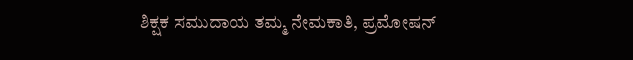ಶಿಕ್ಷಕ ಸಮುದಾಯ ತಮ್ಮ ನೇಮಕಾತಿ, ಪ್ರಮೋಷನ್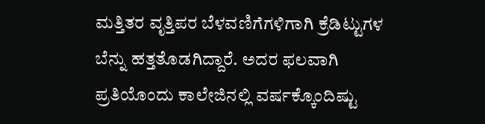ಮತ್ತಿತರ ವೃತ್ತಿಪರ ಬೆಳವಣಿಗೆಗಳಿಗಾಗಿ ಕ್ರೆಡಿಟ್ಟುಗಳ ಬೆನ್ನು ಹತ್ತತೊಡಗಿದ್ದಾರೆ. ಅದರ ಫಲವಾಗಿ ಪ್ರತಿಯೊಂದು ಕಾಲೇಜಿನಲ್ಲಿ ವರ್ಷಕ್ಕೊಂದಿಷ್ಟು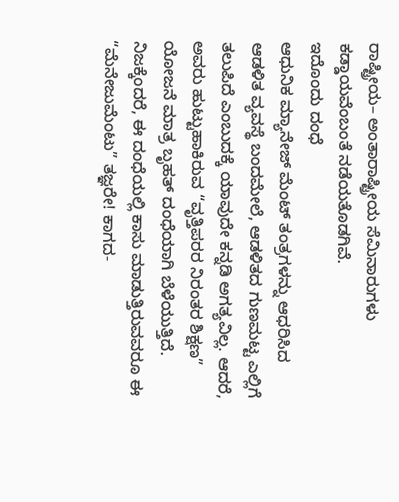ರಾಷ್ಟ್ರೀಯ– ಅಂತಾರಾಷ್ಟ್ರೀಯ ಸೆಮಿನಾರುಗಳು ಕಡ್ಡಾಯವೆಂಬಂತೆ ನಡೆಯತೊಡಗಿವೆ.
ಇದೊಂದು ದಂಧೆ
ಆಧುನಿಕ ಮ್ಯಾನೇಜ್ ಮೆಂಟ್ ತಂತ್ರಗಳನ್ನು ಆಧರಿಸಿದ ಆಡಳಿತ ವ್ಯವಸ್ಥೆ ಬಂದಮೇಲೆ, ಆಡಳಿತದ ಗುಣಮಟ್ಟ ಎಲ್ಲಿಗೆ ತಲುಪಿದೆ ಎಂಬುದಕ್ಕೆ ಯಾವುದೇ ಕನ್ನಡಿ ಅಗತ್ಯವಿಲ್ಲ. ಆದರೆ, ಅವರು ಹುಟ್ಟುಹಾಕಿರುವ “ವೃತ್ತಿಪರರ ನಿರಂತರ ಶಿಕ್ಷಣ” ಯೋಜನೆ ಮಾತ್ರ ಬೃಹತ್ ದಂಧೆಯಾಗಿ ಬೆಳೆಯುತ್ತಿದೆ. ನಿಜಕ್ಕೆಂದರೆ, ಈ ದಂಧೆಯಲ್ಲಿ ಕಾಸು ಮಾಡುತ್ತಿರುವವರೂ ಈ “ಮೆನೇಜುಮೆಂಟು” ತಜ್ಞರೇ! ಕಾಗದ-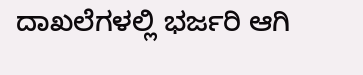ದಾಖಲೆಗಳಲ್ಲಿ ಭರ್ಜರಿ ಆಗಿ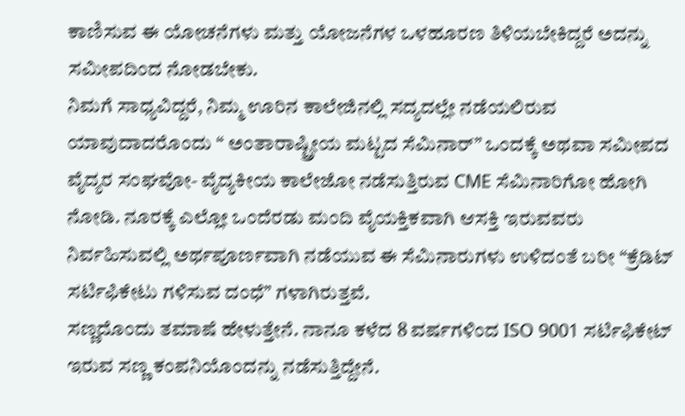ಕಾಣಿಸುವ ಈ ಯೋಚನೆಗಳು ಮತ್ತು ಯೋಜನೆಗಳ ಒಳಹೂರಣ ತಿಳಿಯಬೇಕಿದ್ದರೆ ಅದನ್ನು ಸಮೀಪದಿಂದ ನೋಡಬೇಕು.
ನಿಮಗೆ ಸಾಧ್ಯವಿದ್ದರೆ, ನಿಮ್ಮ ಊರಿನ ಕಾಲೇಜಿನಲ್ಲಿ ಸದ್ಯದಲ್ಲೇ ನಡೆಯಲಿರುವ ಯಾವುದಾದರೊಂದು “ ಅಂತಾರಾಷ್ಟ್ರೀಯ ಮಟ್ಟದ ಸೆಮಿನಾರ್” ಒಂದಕ್ಕೆ ಅಥವಾ ಸಮೀಪದ ವೈದ್ಯರ ಸಂಘವೋ- ವೈದ್ಯಕೀಯ ಕಾಲೇಜೋ ನಡೆಸುತ್ತಿರುವ CME ಸೆಮಿನಾರಿಗೋ ಹೋಗಿ ನೋಡಿ. ನೂರಕ್ಕೆ ಎಲ್ಲೋ ಒಂದೆರಡು ಮಂದಿ ವೈಯಕ್ತಿಕವಾಗಿ ಆಸಕ್ತಿ ಇರುವವರು ನಿರ್ವಹಿಸುವಲ್ಲಿ ಅರ್ಥಪೂರ್ಣವಾಗಿ ನಡೆಯುವ ಈ ಸೆಮಿನಾರುಗಳು ಉಳಿದಂತೆ ಬರೀ “ಕ್ರೆಡಿಟ್ ಸರ್ಟಿಫಿಕೇಟು ಗಳಿಸುವ ದಂಧೆ” ಗಳಾಗಿರುತ್ತವೆ.
ಸಣ್ಣದೊಂದು ತಮಾಷೆ ಹೇಳುತ್ತೇನೆ. ನಾನೂ ಕಳೆದ 8 ವರ್ಷಗಳಿಂದ ISO 9001 ಸರ್ಟಿಫಿಕೇಟ್ ಇರುವ ಸಣ್ಣ ಕಂಪನಿಯೊಂದನ್ನು ನಡೆಸುತ್ತಿದ್ದೇನೆ.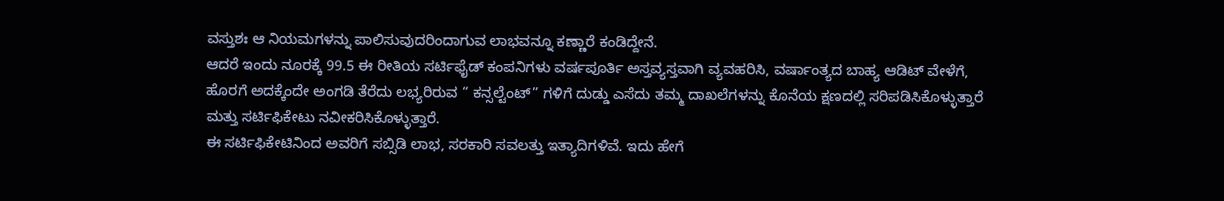ವಸ್ತುಶಃ ಆ ನಿಯಮಗಳನ್ನು ಪಾಲಿಸುವುದರಿಂದಾಗುವ ಲಾಭವನ್ನೂ ಕಣ್ಣಾರೆ ಕಂಡಿದ್ದೇನೆ.
ಆದರೆ ಇಂದು ನೂರಕ್ಕೆ 99.5 ಈ ರೀತಿಯ ಸರ್ಟಿಫೈಡ್ ಕಂಪನಿಗಳು ವರ್ಷಪೂರ್ತಿ ಅಸ್ತವ್ಯಸ್ತವಾಗಿ ವ್ಯವಹರಿಸಿ, ವರ್ಷಾಂತ್ಯದ ಬಾಹ್ಯ ಆಡಿಟ್ ವೇಳೆಗೆ, ಹೊರಗೆ ಅದಕ್ಕೆಂದೇ ಅಂಗಡಿ ತೆರೆದು ಲಭ್ಯರಿರುವ “ ಕನ್ಸಲ್ಟೆಂಟ್” ಗಳಿಗೆ ದುಡ್ಡು ಎಸೆದು ತಮ್ಮ ದಾಖಲೆಗಳನ್ನು ಕೊನೆಯ ಕ್ಷಣದಲ್ಲಿ ಸರಿಪಡಿಸಿಕೊಳ್ಳುತ್ತಾರೆ ಮತ್ತು ಸರ್ಟಿಫಿಕೇಟು ನವೀಕರಿಸಿಕೊಳ್ಳುತ್ತಾರೆ.
ಈ ಸರ್ಟಿಫಿಕೇಟಿನಿಂದ ಅವರಿಗೆ ಸಬ್ಸಿಡಿ ಲಾಭ, ಸರಕಾರಿ ಸವಲತ್ತು ಇತ್ಯಾದಿಗಳಿವೆ. ಇದು ಹೇಗೆ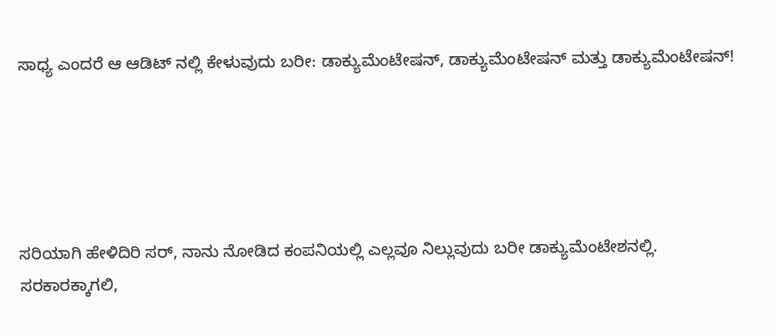ಸಾಧ್ಯ ಎಂದರೆ ಆ ಆಡಿಟ್ ನಲ್ಲಿ ಕೇಳುವುದು ಬರೀ: ಡಾಕ್ಯುಮೆಂಟೇಷನ್, ಡಾಕ್ಯುಮೆಂಟೇಷನ್ ಮತ್ತು ಡಾಕ್ಯುಮೆಂಟೇಷನ್!





ಸರಿಯಾಗಿ ಹೇಳಿದಿರಿ ಸರ್, ನಾನು ನೋಡಿದ ಕಂಪನಿಯಲ್ಲಿ ಎಲ್ಲವೂ ನಿಲ್ಲುವುದು ಬರೀ ಡಾಕ್ಯುಮೆಂಟೇಶನಲ್ಲಿ. ಸರಕಾರಕ್ಕಾಗಲಿ,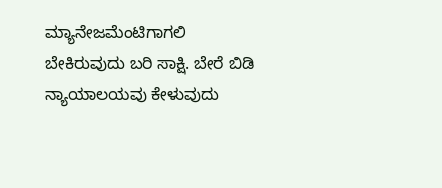ಮ್ಯಾನೇಜಮೆಂಟಿಗಾಗಲಿ ಬೇಕಿರುವುದು ಬರಿ ಸಾಕ್ಷಿ. ಬೇರೆ ಬಿಡಿ ನ್ಯಾಯಾಲಯವು ಕೇಳುವುದು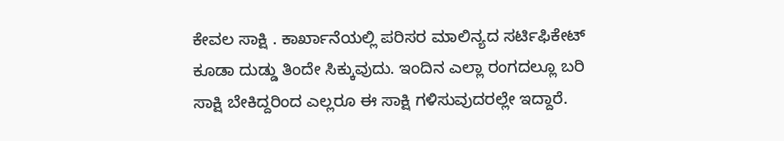ಕೇವಲ ಸಾಕ್ಷಿ . ಕಾರ್ಖಾನೆಯಲ್ಲಿ ಪರಿಸರ ಮಾಲಿನ್ಯದ ಸರ್ಟಿಫಿಕೇಟ್ ಕೂಡಾ ದುಡ್ಡು ತಿಂದೇ ಸಿಕ್ಕುವುದು. ಇಂದಿನ ಎಲ್ಲಾ ರಂಗದಲ್ಲೂ ಬರಿ ಸಾಕ್ಷಿ ಬೇಕಿದ್ದರಿಂದ ಎಲ್ಲರೂ ಈ ಸಾಕ್ಷಿ ಗಳಿಸುವುದರಲ್ಲೇ ಇದ್ದಾರೆ.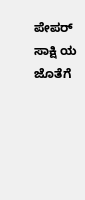ಪೇಪರ್ ಸಾಕ್ಷಿ ಯ ಜೊತೆಗೆ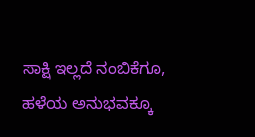ಸಾಕ್ಷಿ ಇಲ್ಲದೆ ನಂಬಿಕೆಗೂ, ಹಳೆಯ ಅನುಭವಕ್ಕೂ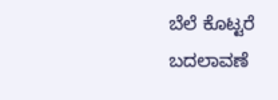ಬೆಲೆ ಕೊಟ್ಟರೆ ಬದಲಾವಣೆ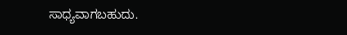ಸಾಧ್ಯವಾಗಬಹುದು.